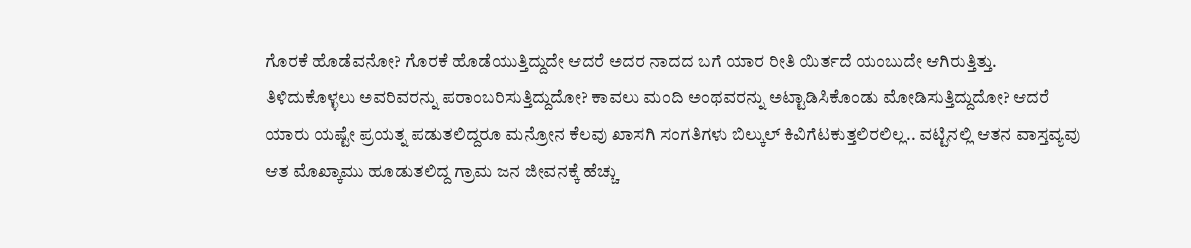ಗೊರಕೆ ಹೊಡೆವನೋ? ಗೊರಕೆ ಹೊಡೆಯುತ್ತಿದ್ದುದೇ ಆದರೆ ಅದರ ನಾದದ ಬಗೆ ಯಾರ ರೀತಿ ಯಿರ್ತದೆ ಯಂಬುದೇ ಆಗಿರುತ್ತಿತ್ತು. ತಿಳಿದುಕೊಳ್ಳಲು ಅವರಿವರನ್ನು ಪರಾಂಬರಿಸುತ್ತಿದ್ದುದೋ? ಕಾವಲು ಮಂದಿ ಅಂಥವರನ್ನು ಅಟ್ಟಾಡಿಸಿಕೊಂಡು ಮೋಡಿಸುತ್ತಿದ್ದುದೋ? ಆದರೆ ಯಾರು ಯಷ್ಟೇ ಪ್ರಯತ್ನ ಪಡುತಲಿದ್ದರೂ ಮನ್ರೋನ ಕೆಲವು ಖಾಸಗಿ ಸಂಗತಿಗಳು ಬಿಲ್ಕುಲ್ ಕಿವಿಗೆಟಕುತ್ತಲಿರಲಿಲ್ಲ.. ವಟ್ಟಿನಲ್ಲಿ ಆತನ ವಾಸ್ತವ್ಯವು ಆತ ಮೊಖ್ಕಾಮು ಹೂಡುತಲಿದ್ದ ಗ್ರಾಮ ಜನ ಜೀವನಕ್ಕೆ ಹೆಚ್ಚು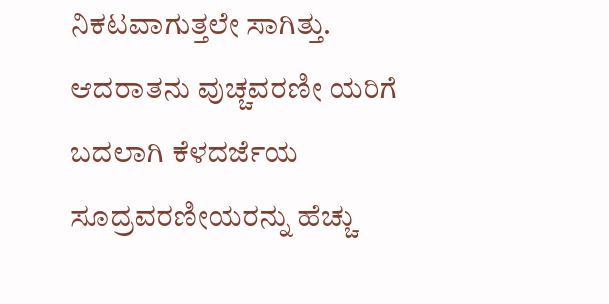ನಿಕಟವಾಗುತ್ತಲೇ ಸಾಗಿತ್ತು. ಆದರಾತನು ವುಚ್ಚವರಣೀ ಯರಿಗೆ ಬದಲಾಗಿ ಕೆಳದರ್ಜೆಯ ಸೂದ್ರವರಣೀಯರನ್ನು ಹೆಚ್ಚು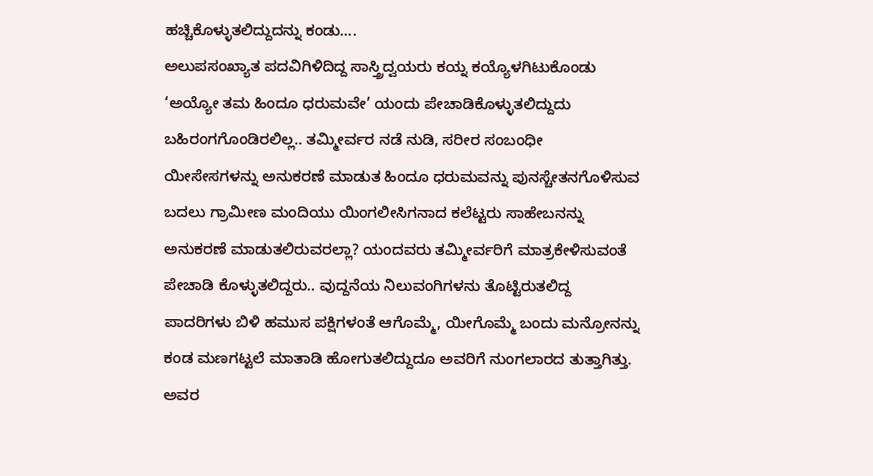ಹಚ್ಚಿಕೊಳ್ಳುತಲಿದ್ದುದನ್ನು ಕಂಡು....
ಅಲುಪಸಂಖ್ಯಾತ ಪದವಿಗಿಳಿದಿದ್ದ ಸಾಸ್ತ್ರಿದ್ವಯರು ಕಯ್ನ ಕಯ್ಯೊಳಗಿಟುಕೊಂಡು ‘ಅಯ್ಯೋ ತಮ ಹಿಂದೂ ಧರುಮವೇ’ ಯಂದು ಪೇಚಾಡಿಕೊಳ್ಳುತಲಿದ್ದುದು ಬಹಿರಂಗಗೊಂಡಿರಲಿಲ್ಲ.. ತಮ್ಮೀರ್ವರ ನಡೆ ನುಡಿ, ಸರೀರ ಸಂಬಂಧೀ ಯೀಸೇಸಗಳನ್ನು ಅನುಕರಣೆ ಮಾಡುತ ಹಿಂದೂ ಧರುಮವನ್ನು ಪುನಸ್ಚೇತನಗೊಳಿಸುವ ಬದಲು ಗ್ರಾಮೀಣ ಮಂದಿಯು ಯಿಂಗಲೀಸಿಗನಾದ ಕಲೆಟ್ಟರು ಸಾಹೇಬನನ್ನು ಅನುಕರಣೆ ಮಾಡುತಲಿರುವರಲ್ಲಾ? ಯಂದವರು ತಮ್ಮೀರ್ವರಿಗೆ ಮಾತ್ರಕೇಳಿಸುವಂತೆ ಪೇಚಾಡಿ ಕೊಳ್ಳುತಲಿದ್ದರು.. ವುದ್ದನೆಯ ನಿಲುವಂಗಿಗಳನು ತೊಟ್ಟಿರುತಲಿದ್ದ ಪಾದರಿಗಳು ಬಿಳಿ ಹಮುಸ ಪಕ್ಷಿಗಳಂತೆ ಆಗೊಮ್ಮೆ, ಯೀಗೊಮ್ಮೆ ಬಂದು ಮನ್ರೋನನ್ನು ಕಂಡ ಮಣಗಟ್ಟಲೆ ಮಾತಾಡಿ ಹೋಗುತಲಿದ್ದುದೂ ಅವರಿಗೆ ನುಂಗಲಾರದ ತುತ್ತಾಗಿತ್ತು. ಅವರ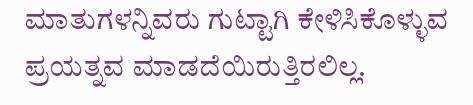ಮಾತುಗಳನ್ನಿವರು ಗುಟ್ಟಾಗಿ ಕೇಳಿಸಿಕೊಳ್ಳುವ ಪ್ರಯತ್ನವ ಮಾಡದೆಯಿರುತ್ತಿರಲಿಲ್ಲ.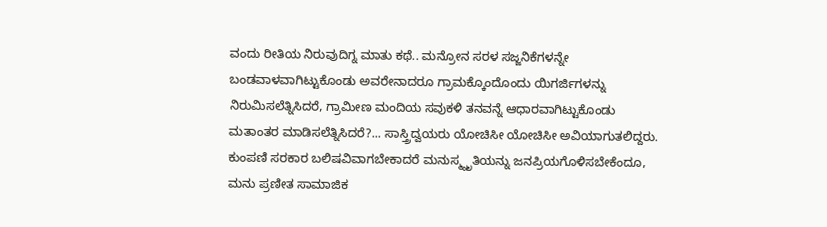ವಂದು ರೀತಿಯ ನಿರುವುದಿಗ್ನ ಮಾತು ಕಥೆ.. ಮನ್ರೋನ ಸರಳ ಸಜ್ಜನಿಕೆಗಳನ್ನೇ ಬಂಡವಾಳವಾಗಿಟ್ಟುಕೊಂಡು ಅವರೇನಾದರೂ ಗ್ರಾಮಕ್ಕೊಂದೊಂದು ಯಿಗರ್ಜಿಗಳನ್ನು ನಿರುಮಿಸಲೆತ್ನಿಸಿದರೆ, ಗ್ರಾಮೀಣ ಮಂದಿಯ ಸವುಕಳಿ ತನವನ್ನೆ ಆಧಾರವಾಗಿಟ್ಟುಕೊಂಡು ಮತಾಂತರ ಮಾಡಿಸಲೆತ್ನಿಸಿದರೆ?... ಸಾಸ್ತ್ರಿದ್ವಯರು ಯೋಚಿಸೀ ಯೋಚಿಸೀ ಅವಿಯಾಗುತಲಿದ್ದರು. ಕುಂಪಣಿ ಸರಕಾರ ಬಲಿಷವಿವಾಗಬೇಕಾದರೆ ಮನುಸ್ಮ್ನೃತಿಯನ್ನು ಜನಪ್ರಿಯಗೊಳಿಸಬೇಕೆಂದೂ, ಮನು ಪ್ರಣೀತ ಸಾಮಾಜಿಕ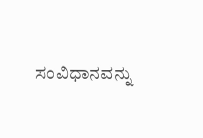ಸಂವಿಧಾನವನ್ನು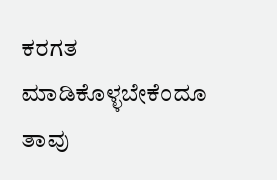ಕರಗತ ಮಾಡಿಕೊಳ್ಳಬೇಕೆಂದೂ ತಾವು